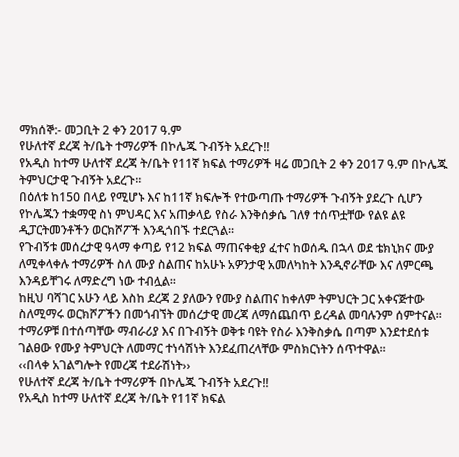ማክሰኞ:- መጋቢት 2 ቀን 2017 ዓ.ም
የሁለተኛ ደረጃ ት/ቤት ተማሪዎች በኮሌጁ ጉብኝት አደረጉ!!
የአዲስ ከተማ ሁለተኛ ደረጃ ት/ቤት የ11ኛ ክፍል ተማሪዎች ዛሬ መጋቢት 2 ቀን 2017 ዓ.ም በኮሌጁ ትምህርታዊ ጉብኝት አደረጉ፡፡
በዕለቱ ከ150 በላይ የሚሆኑ እና ከ11ኛ ክፍሎች የተውጣጡ ተማሪዎች ጉብኝት ያደረጉ ሲሆን የኮሌጁን ተቋማዊ ስነ ምህዳር እና አጠቃላይ የስራ እንቅሰቃሴ ገለፃ ተሰጥቷቸው የልዩ ልዩ ዲፓርትመንቶችን ወርክሾፖች እንዲጎበኙ ተደርጓል፡፡
የጉብኝቱ መሰረታዊ ዓላማ ቀጣይ የ12 ክፍል ማጠናቀቂያ ፈተና ከወሰዱ በኋላ ወደ ቴክኒክና ሙያ ለሚቀላቀሉ ተማሪዎች ስለ ሙያ ስልጠና ከአሁኑ አዎንታዊ አመለካከት እንዲኖራቸው እና ለምርጫ እንዳይቸገሩ ለማድረግ ነው ተብሏል፡፡
ከዚህ ባሻገር አሁን ላይ እስከ ደረጃ 2 ያለውን የሙያ ስልጠና ከቀለም ትምህርት ጋር አቀናጅተው ስለሚማሩ ወርክሾፖችን በመጎብኘት መሰረታዊ መረጃ ለማሰጨበጥ ይረዳል መባሉንም ሰምተናል፡፡
ተማሪዎቹ በተሰጣቸው ማብራሪያ እና በጉብኝት ወቅቱ ባዩት የስራ እንቅስቃሴ በጣም እንደተደሰቱ ገልፀው የሙያ ትምህርት ለመማር ተነሳሽነት እንደፈጠረላቸው ምስክርነትን ሰጥተዋል፡፡
‹‹በላቀ አገልግሎት የመረጃ ተደራሽነት››
የሁለተኛ ደረጃ ት/ቤት ተማሪዎች በኮሌጁ ጉብኝት አደረጉ!!
የአዲስ ከተማ ሁለተኛ ደረጃ ት/ቤት የ11ኛ ክፍል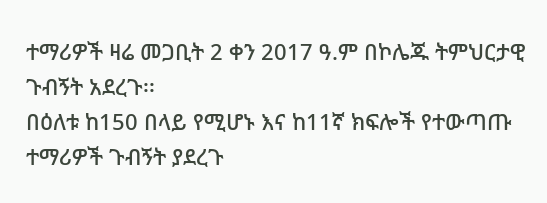ተማሪዎች ዛሬ መጋቢት 2 ቀን 2017 ዓ.ም በኮሌጁ ትምህርታዊ ጉብኝት አደረጉ፡፡
በዕለቱ ከ150 በላይ የሚሆኑ እና ከ11ኛ ክፍሎች የተውጣጡ ተማሪዎች ጉብኝት ያደረጉ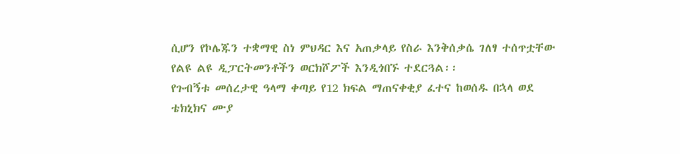ሲሆን የኮሌጁን ተቋማዊ ስነ ምህዳር እና አጠቃላይ የስራ እንቅሰቃሴ ገለፃ ተሰጥቷቸው የልዩ ልዩ ዲፓርትመንቶችን ወርክሾፖች እንዲጎበኙ ተደርጓል፡፡
የጉብኝቱ መሰረታዊ ዓላማ ቀጣይ የ12 ክፍል ማጠናቀቂያ ፈተና ከወሰዱ በኋላ ወደ ቴክኒክና ሙያ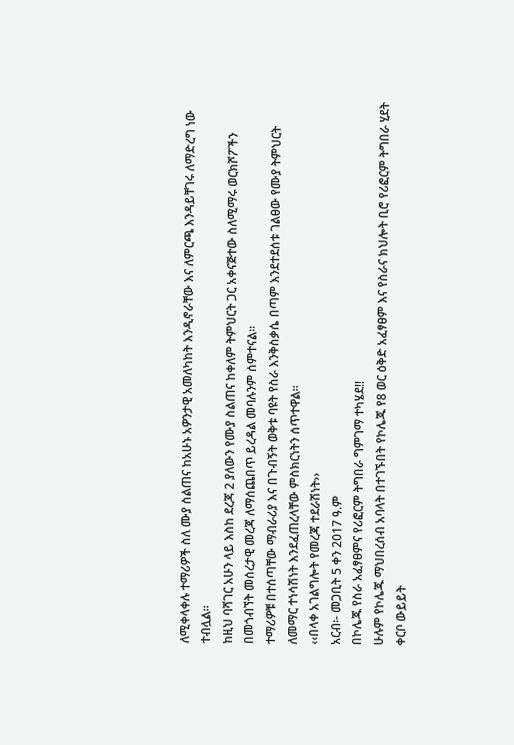ለሚቀላቀሉ ተማሪዎች ስለ ሙያ ስልጠና ከአሁኑ አዎንታዊ አመለካከት እንዲኖራቸው እና ለምርጫ እንዳይቸገሩ ለማድረግ ነው ተብሏል፡፡
ከዚህ ባሻገር አሁን ላይ እስከ ደረጃ 2 ያለውን የሙያ ስልጠና ከቀለም ትምህርት ጋር አቀናጅተው ስለሚማሩ ወርክሾፖችን በመጎብኘት መሰረታዊ መረጃ ለማሰጨበጥ ይረዳል መባሉንም ሰምተናል፡፡
ተማሪዎቹ በተሰጣቸው ማብራሪያ እና በጉብኝት ወቅቱ ባዩት የስራ እንቅስቃሴ በጣም እንደተደሰቱ ገልፀው የሙያ ትምህርት ለመማር ተነሳሽነት እንደፈጠረላቸው ምስክርነትን ሰጥተዋል፡፡
‹‹በላቀ አገልግሎት የመረጃ ተደራሽነት››
አርብ፡- መጋቢት 5 ቀን 2017 ዓ.ም
በኮሌጁ የስራ አፈፃፀምና የሪፎርም ትግበራ ግምገማ ተካሄደ!!
ሁሉም የኮሌጁ ማህበረሰብ አባላት በተገኙበት የኮሌጁ የ8 ወር ዕቅድ አፈፃፀም እና የስራና ክህሎት ቢሮ የሪፎርም ትግበራ ሂደት ቀርቦ ውይይት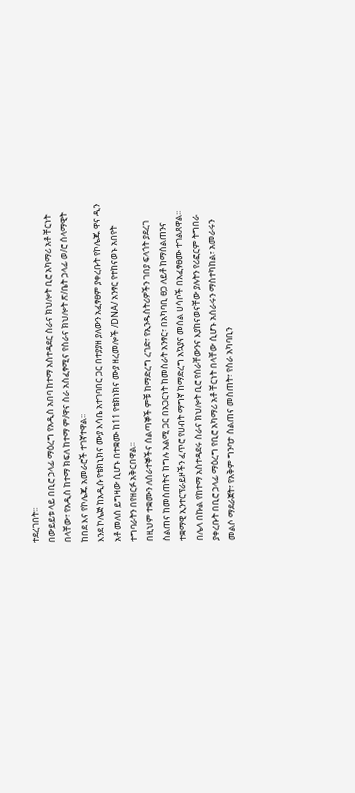ተደረገበት፡፡
በውይይቱ ላይ በቢሮ ኃላፊ ማዕረግ የአዲስ አበባ ከተማ አስተዳደር ስራና ክህሎት ቢሮ አካማሪ አቶ ቸርነት በላቸው፣ የአዲስ ከተማ ክፍለ ከተማ ም/ዋና ስራ አስፈፃሚና የስራና ክህሎት ጽ/ቤት ኃላፊ ወ/ሮ ሰላማዊት ከበደ እና የኮሌጁ አመራሮች ተገኛተዋል፡፡
እንደ ኮሌጅ ከአዲሱ የቴክኒክና ሙያ እሳቤ አተገባበር ጋር በተያያዘ ያለውን አፈፃፀም ያቀረቡት የኮሌጁ ዋና ዲን አቶ መለሰ ይግዛው ሲሆኑ በተቋሙ ከ11 የቴክነክና ሙያ ዘረመሎች /DNA/ አንፃር የተከናወኑ አበየት ተግባራትን በየዘርፉ አቅርበዋል፡፡
በዚህም ተቋሙን ለሰራተኞችና ሰልጣኞች ምቹ ከማድረግ ረገድ፣ የኢንዱስትሪዎችን ገበያ ፍላጎት ያደረገ ስልጠና ከመስጠትና ከግሉ አልሚ ጋር በአጋርነት ከመስራት አንፃር፣ በአካባቢ ፀጋ ለይቶ ከማሰልጠንና ተቋማዊ ኢንተርፕራይዞችን ፈጥሮ የሀብት ማግኛ ከማድረግ አኳያና መሰል ሀሳቦች በአፈፃፀሙ ተገልጸዋል፡፡
በሌላ በኩል የከተማ አስተዳደሩ ስራና ክህሎት ቢሮ የሰራቸውንና እያከናወናቸው ያሉትን የሪፎርም ትግበራ ያቀረቡት በቢሮ ኃላፊ ማዕረግ የቢሮ አካማሪ አቶ ቸርነት በላቸው ሲሆኑ አሰራሩን ማስተካከል፣ አመራሩን መልሶ ማደራጀት፣ የአቅም ግንባታ ስልጠና መስጠት፣ የስራ አካባቢን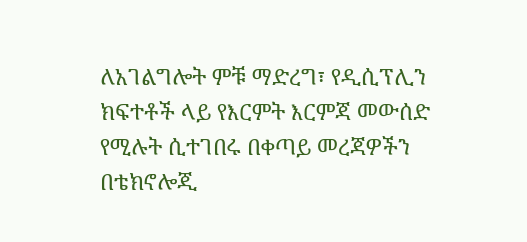ለአገልግሎት ምቹ ማድረግ፣ የዲሲፕሊን ክፍተቶች ላይ የእርምት እርምጃ መውሰድ የሚሉት ሲተገበሩ በቀጣይ መረጃዎችን በቴክኖሎጂ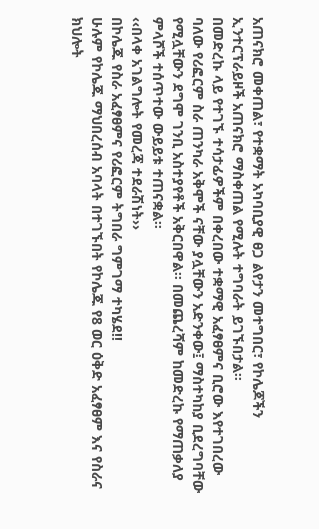አጠናክሮ መቀጠል፣ የተቋማት አካባቢያዊ ፀጋ ልየታን መተግበር፣ የኮሌጆችን ኢንተርፕራይዞች አጠናክሮ ማስቀጠል የሚሉት ተግባራት ይገኙበታል፡፡
በመድረኩ ላይ የተገኙ ተሳታፊዎችም በቀረበው ተቋማዊ አፈፃፀምና ቢሮው እየተገበረው ባለው የሪፎርም ስራ ጠንካራ አቅሞች ናቸው ያሏቸውን አድንቀው፤ ማስተካከያ ቢደረግባቸው የሚሏቸውን ደግሞ ገንቢ አስተያየቶች አቅርበዋል፡፡ በመጨረሻም ከመድረኩ የማጠቃለያ ምላሾች ተሰጥተው ውይይቱ ተጠናቋል፡፡
‹‹በላቀ አገልግሎት የመረጃ ተደራሽነት››
በኮሌጁ የስራ አፈፃፀምና የሪፎርም ትግበራ ግምገማ ተካሄደ!!
ሁሉም የኮሌጁ ማህበረሰብ አባላት በተገኙበት የኮሌጁ የ8 ወር ዕቅድ አፈፃፀም እና የስራና ክህሎት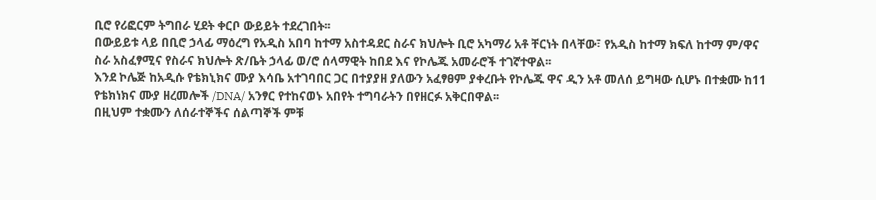ቢሮ የሪፎርም ትግበራ ሂደት ቀርቦ ውይይት ተደረገበት፡፡
በውይይቱ ላይ በቢሮ ኃላፊ ማዕረግ የአዲስ አበባ ከተማ አስተዳደር ስራና ክህሎት ቢሮ አካማሪ አቶ ቸርነት በላቸው፣ የአዲስ ከተማ ክፍለ ከተማ ም/ዋና ስራ አስፈፃሚና የስራና ክህሎት ጽ/ቤት ኃላፊ ወ/ሮ ሰላማዊት ከበደ እና የኮሌጁ አመራሮች ተገኛተዋል፡፡
እንደ ኮሌጅ ከአዲሱ የቴክኒክና ሙያ እሳቤ አተገባበር ጋር በተያያዘ ያለውን አፈፃፀም ያቀረቡት የኮሌጁ ዋና ዲን አቶ መለሰ ይግዛው ሲሆኑ በተቋሙ ከ11 የቴክነክና ሙያ ዘረመሎች /DNA/ አንፃር የተከናወኑ አበየት ተግባራትን በየዘርፉ አቅርበዋል፡፡
በዚህም ተቋሙን ለሰራተኞችና ሰልጣኞች ምቹ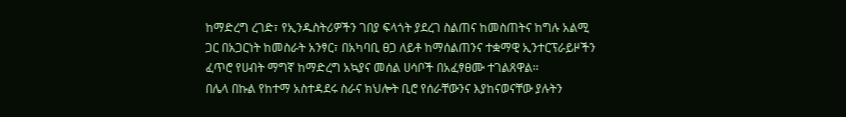ከማድረግ ረገድ፣ የኢንዱስትሪዎችን ገበያ ፍላጎት ያደረገ ስልጠና ከመስጠትና ከግሉ አልሚ ጋር በአጋርነት ከመስራት አንፃር፣ በአካባቢ ፀጋ ለይቶ ከማሰልጠንና ተቋማዊ ኢንተርፕራይዞችን ፈጥሮ የሀብት ማግኛ ከማድረግ አኳያና መሰል ሀሳቦች በአፈፃፀሙ ተገልጸዋል፡፡
በሌላ በኩል የከተማ አስተዳደሩ ስራና ክህሎት ቢሮ የሰራቸውንና እያከናወናቸው ያሉትን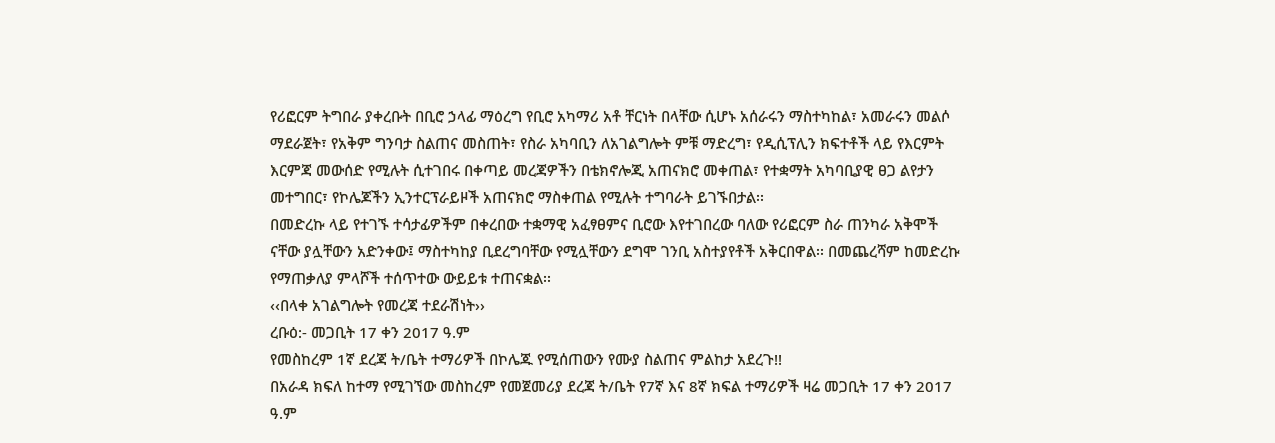የሪፎርም ትግበራ ያቀረቡት በቢሮ ኃላፊ ማዕረግ የቢሮ አካማሪ አቶ ቸርነት በላቸው ሲሆኑ አሰራሩን ማስተካከል፣ አመራሩን መልሶ ማደራጀት፣ የአቅም ግንባታ ስልጠና መስጠት፣ የስራ አካባቢን ለአገልግሎት ምቹ ማድረግ፣ የዲሲፕሊን ክፍተቶች ላይ የእርምት እርምጃ መውሰድ የሚሉት ሲተገበሩ በቀጣይ መረጃዎችን በቴክኖሎጂ አጠናክሮ መቀጠል፣ የተቋማት አካባቢያዊ ፀጋ ልየታን መተግበር፣ የኮሌጆችን ኢንተርፕራይዞች አጠናክሮ ማስቀጠል የሚሉት ተግባራት ይገኙበታል፡፡
በመድረኩ ላይ የተገኙ ተሳታፊዎችም በቀረበው ተቋማዊ አፈፃፀምና ቢሮው እየተገበረው ባለው የሪፎርም ስራ ጠንካራ አቅሞች ናቸው ያሏቸውን አድንቀው፤ ማስተካከያ ቢደረግባቸው የሚሏቸውን ደግሞ ገንቢ አስተያየቶች አቅርበዋል፡፡ በመጨረሻም ከመድረኩ የማጠቃለያ ምላሾች ተሰጥተው ውይይቱ ተጠናቋል፡፡
‹‹በላቀ አገልግሎት የመረጃ ተደራሽነት››
ረቡዕ:- መጋቢት 17 ቀን 2017 ዓ.ም
የመስከረም 1ኛ ደረጃ ት/ቤት ተማሪዎች በኮሌጁ የሚሰጠውን የሙያ ስልጠና ምልከታ አደረጉ!!
በአራዳ ክፍለ ከተማ የሚገኘው መስከረም የመጀመሪያ ደረጃ ት/ቤት የ7ኛ እና 8ኛ ክፍል ተማሪዎች ዛሬ መጋቢት 17 ቀን 2017 ዓ.ም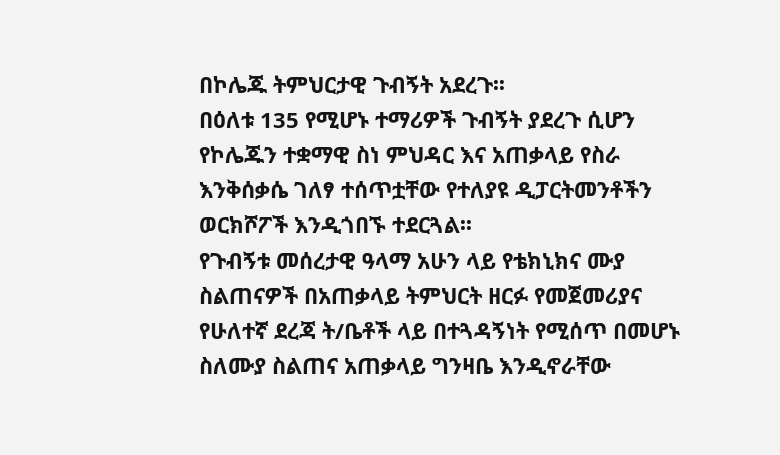በኮሌጁ ትምህርታዊ ጉብኝት አደረጉ፡፡
በዕለቱ 135 የሚሆኑ ተማሪዎች ጉብኝት ያደረጉ ሲሆን የኮሌጁን ተቋማዊ ስነ ምህዳር እና አጠቃላይ የስራ እንቅሰቃሴ ገለፃ ተሰጥቷቸው የተለያዩ ዲፓርትመንቶችን ወርክሾፖች እንዲጎበኙ ተደርጓል፡፡
የጉብኝቱ መሰረታዊ ዓላማ አሁን ላይ የቴክኒክና ሙያ ስልጠናዎች በአጠቃላይ ትምህርት ዘርፉ የመጀመሪያና የሁለተኛ ደረጃ ት/ቤቶች ላይ በተጓዳኝነት የሚሰጥ በመሆኑ ስለሙያ ስልጠና አጠቃላይ ግንዛቤ እንዲኖራቸው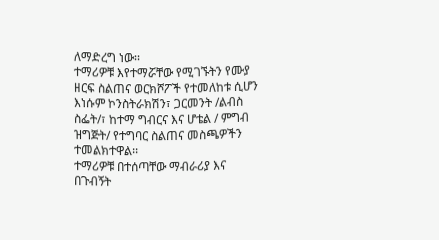ለማድረግ ነው፡፡
ተማሪዎቹ እየተማሯቸው የሚገኙትን የሙያ ዘርፍ ስልጠና ወርክሾፖች የተመለከቱ ሲሆን እነሱም ኮንስትራክሽን፣ ጋርመንት /ልብስ ስፌት/፣ ከተማ ግብርና እና ሆቴል / ምግብ ዝግጅት/ የተግባር ስልጠና መስጫዎችን ተመልክተዋል፡፡
ተማሪዎቹ በተሰጣቸው ማብራሪያ እና በጉብኝት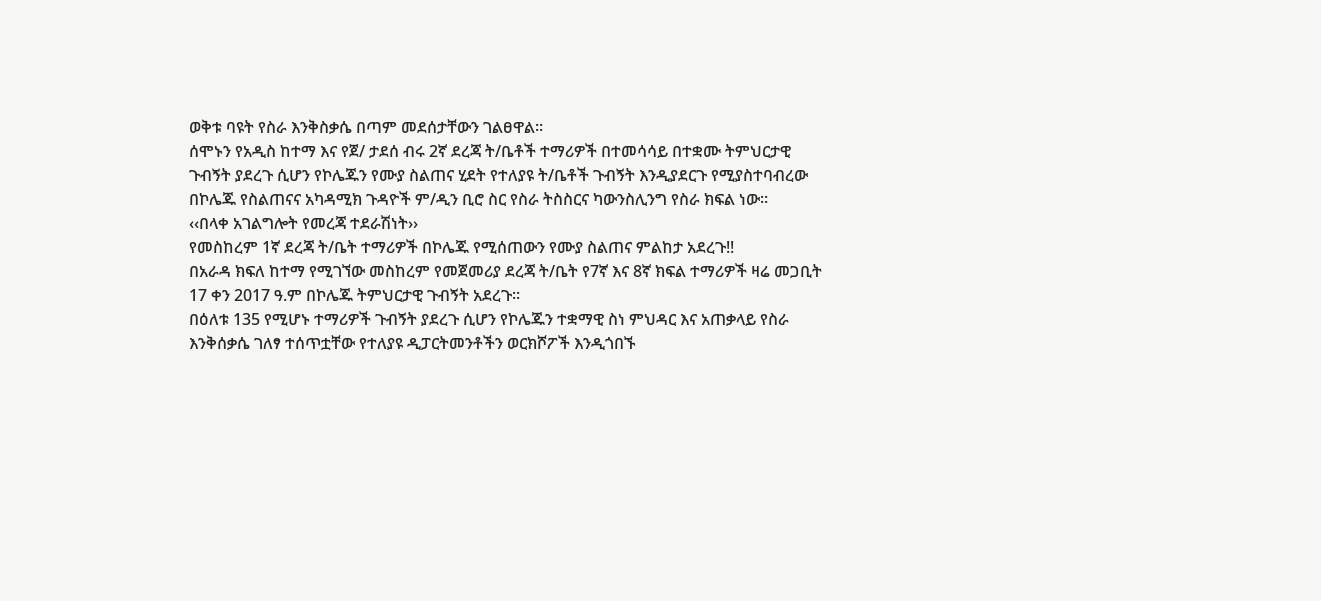ወቅቱ ባዩት የስራ እንቅስቃሴ በጣም መደሰታቸውን ገልፀዋል፡፡
ሰሞኑን የአዲስ ከተማ እና የጀ/ ታደሰ ብሩ 2ኛ ደረጃ ት/ቤቶች ተማሪዎች በተመሳሳይ በተቋሙ ትምህርታዊ ጉብኝት ያደረጉ ሲሆን የኮሌጁን የሙያ ስልጠና ሂደት የተለያዩ ት/ቤቶች ጉብኝት እንዲያደርጉ የሚያስተባብረው በኮሌጁ የስልጠናና አካዳሚክ ጉዳዮች ም/ዲን ቢሮ ስር የስራ ትስስርና ካውንስሊንግ የስራ ክፍል ነው፡፡
‹‹በላቀ አገልግሎት የመረጃ ተደራሽነት››
የመስከረም 1ኛ ደረጃ ት/ቤት ተማሪዎች በኮሌጁ የሚሰጠውን የሙያ ስልጠና ምልከታ አደረጉ!!
በአራዳ ክፍለ ከተማ የሚገኘው መስከረም የመጀመሪያ ደረጃ ት/ቤት የ7ኛ እና 8ኛ ክፍል ተማሪዎች ዛሬ መጋቢት 17 ቀን 2017 ዓ.ም በኮሌጁ ትምህርታዊ ጉብኝት አደረጉ፡፡
በዕለቱ 135 የሚሆኑ ተማሪዎች ጉብኝት ያደረጉ ሲሆን የኮሌጁን ተቋማዊ ስነ ምህዳር እና አጠቃላይ የስራ እንቅሰቃሴ ገለፃ ተሰጥቷቸው የተለያዩ ዲፓርትመንቶችን ወርክሾፖች እንዲጎበኙ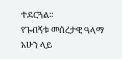ተደርጓል፡፡
የጉብኝቱ መሰረታዊ ዓላማ አሁን ላይ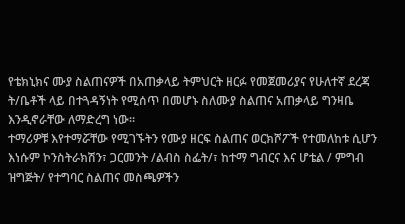የቴክኒክና ሙያ ስልጠናዎች በአጠቃላይ ትምህርት ዘርፉ የመጀመሪያና የሁለተኛ ደረጃ ት/ቤቶች ላይ በተጓዳኝነት የሚሰጥ በመሆኑ ስለሙያ ስልጠና አጠቃላይ ግንዛቤ እንዲኖራቸው ለማድረግ ነው፡፡
ተማሪዎቹ እየተማሯቸው የሚገኙትን የሙያ ዘርፍ ስልጠና ወርክሾፖች የተመለከቱ ሲሆን እነሱም ኮንስትራክሽን፣ ጋርመንት /ልብስ ስፌት/፣ ከተማ ግብርና እና ሆቴል / ምግብ ዝግጅት/ የተግባር ስልጠና መስጫዎችን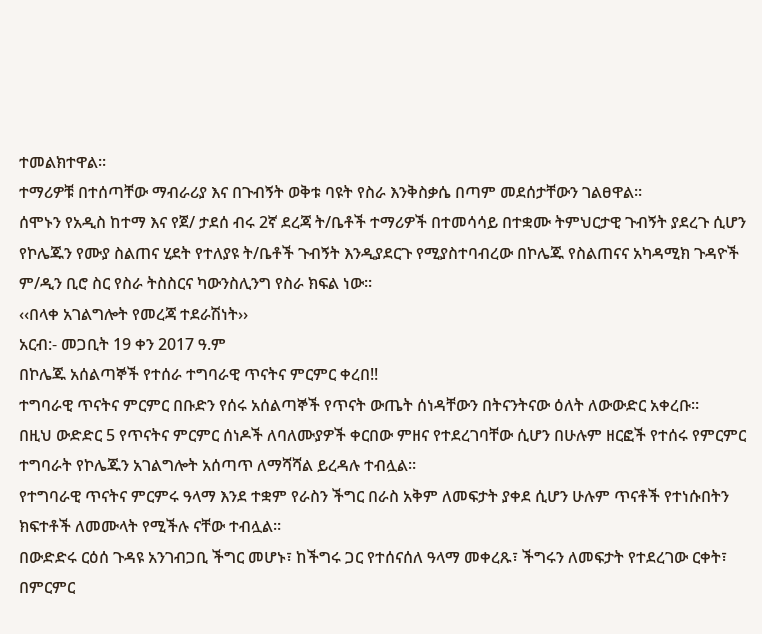ተመልክተዋል፡፡
ተማሪዎቹ በተሰጣቸው ማብራሪያ እና በጉብኝት ወቅቱ ባዩት የስራ እንቅስቃሴ በጣም መደሰታቸውን ገልፀዋል፡፡
ሰሞኑን የአዲስ ከተማ እና የጀ/ ታደሰ ብሩ 2ኛ ደረጃ ት/ቤቶች ተማሪዎች በተመሳሳይ በተቋሙ ትምህርታዊ ጉብኝት ያደረጉ ሲሆን የኮሌጁን የሙያ ስልጠና ሂደት የተለያዩ ት/ቤቶች ጉብኝት እንዲያደርጉ የሚያስተባብረው በኮሌጁ የስልጠናና አካዳሚክ ጉዳዮች ም/ዲን ቢሮ ስር የስራ ትስስርና ካውንስሊንግ የስራ ክፍል ነው፡፡
‹‹በላቀ አገልግሎት የመረጃ ተደራሽነት››
አርብ:- መጋቢት 19 ቀን 2017 ዓ.ም
በኮሌጁ አሰልጣኞች የተሰራ ተግባራዊ ጥናትና ምርምር ቀረበ!!
ተግባራዊ ጥናትና ምርምር በቡድን የሰሩ አሰልጣኞች የጥናት ውጤት ሰነዳቸውን በትናንትናው ዕለት ለውውድር አቀረቡ።
በዚህ ውድድር 5 የጥናትና ምርምር ሰነዶች ለባለሙያዎች ቀርበው ምዘና የተደረገባቸው ሲሆን በሁሉም ዘርፎች የተሰሩ የምርምር ተግባራት የኮሌጁን አገልግሎት አሰጣጥ ለማሻሻል ይረዳሉ ተብሏል።
የተግባራዊ ጥናትና ምርምሩ ዓላማ እንደ ተቋም የራስን ችግር በራስ አቅም ለመፍታት ያቀደ ሲሆን ሁሉም ጥናቶች የተነሱበትን ክፍተቶች ለመሙላት የሚችሉ ናቸው ተብሏል።
በውድድሩ ርዕሰ ጉዳዩ አንገብጋቢ ችግር መሆኑ፣ ከችግሩ ጋር የተሰናሰለ ዓላማ መቀረጹ፣ ችግሩን ለመፍታት የተደረገው ርቀት፣ በምርምር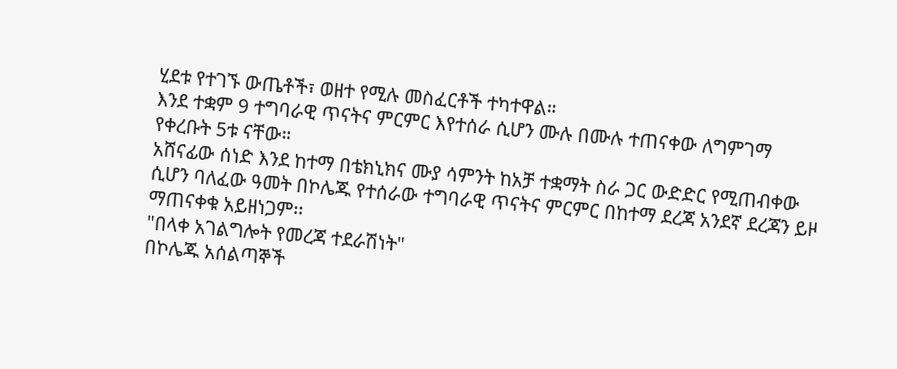ሂደቱ የተገኙ ውጤቶች፣ ወዘተ የሚሉ መስፈርቶች ተካተዋል።
እንደ ተቋም 9 ተግባራዊ ጥናትና ምርምር እየተሰራ ሲሆን ሙሉ በሙሉ ተጠናቀው ለግምገማ የቀረቡት 5ቱ ናቸው።
አሸናፊው ሰነድ እንደ ከተማ በቴክኒክና ሙያ ሳምንት ከአቻ ተቋማት ስራ ጋር ውድድር የሚጠብቀው ሲሆን ባለፈው ዓመት በኮሌጁ የተሰራው ተግባራዊ ጥናትና ምርምር በከተማ ደረጃ አንደኛ ደረጃን ይዞ ማጠናቀቁ አይዘነጋም፡፡
"በላቀ አገልግሎት የመረጃ ተደራሽነት"
በኮሌጁ አሰልጣኞች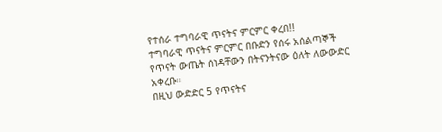የተሰራ ተግባራዊ ጥናትና ምርምር ቀረበ!!
ተግባራዊ ጥናትና ምርምር በቡድን የሰሩ አሰልጣኞች የጥናት ውጤት ሰነዳቸውን በትናንትናው ዕለት ለውውድር አቀረቡ።
በዚህ ውድድር 5 የጥናትና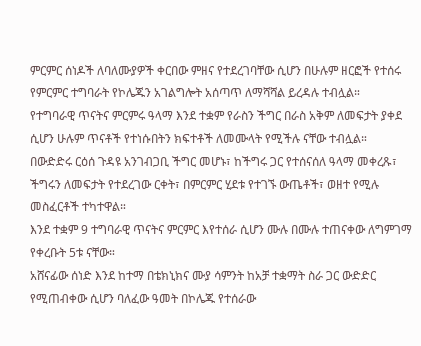ምርምር ሰነዶች ለባለሙያዎች ቀርበው ምዘና የተደረገባቸው ሲሆን በሁሉም ዘርፎች የተሰሩ የምርምር ተግባራት የኮሌጁን አገልግሎት አሰጣጥ ለማሻሻል ይረዳሉ ተብሏል።
የተግባራዊ ጥናትና ምርምሩ ዓላማ እንደ ተቋም የራስን ችግር በራስ አቅም ለመፍታት ያቀደ ሲሆን ሁሉም ጥናቶች የተነሱበትን ክፍተቶች ለመሙላት የሚችሉ ናቸው ተብሏል።
በውድድሩ ርዕሰ ጉዳዩ አንገብጋቢ ችግር መሆኑ፣ ከችግሩ ጋር የተሰናሰለ ዓላማ መቀረጹ፣ ችግሩን ለመፍታት የተደረገው ርቀት፣ በምርምር ሂደቱ የተገኙ ውጤቶች፣ ወዘተ የሚሉ መስፈርቶች ተካተዋል።
እንደ ተቋም 9 ተግባራዊ ጥናትና ምርምር እየተሰራ ሲሆን ሙሉ በሙሉ ተጠናቀው ለግምገማ የቀረቡት 5ቱ ናቸው።
አሸናፊው ሰነድ እንደ ከተማ በቴክኒክና ሙያ ሳምንት ከአቻ ተቋማት ስራ ጋር ውድድር የሚጠብቀው ሲሆን ባለፈው ዓመት በኮሌጁ የተሰራው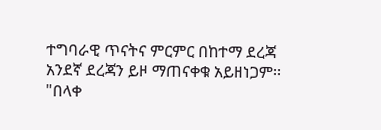ተግባራዊ ጥናትና ምርምር በከተማ ደረጃ አንደኛ ደረጃን ይዞ ማጠናቀቁ አይዘነጋም፡፡
"በላቀ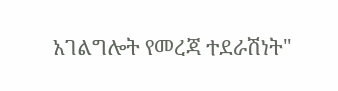አገልግሎት የመረጃ ተደራሽነት"